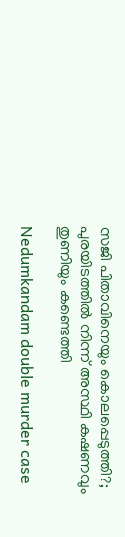സജി പിതാവിനെയും കൊലപ്പെടുത്തി?; പുരയിടത്തില്‍ നിന്ന് അസ്ഥി കഷണവും തുണിയും കണ്ടെത്തി

Nedumkandam double murder case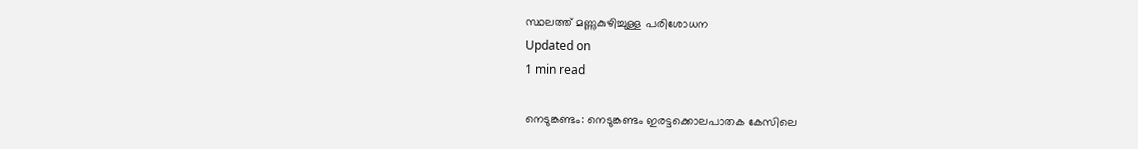സ്ഥലത്ത് മണ്ണുകുഴിച്ചുള്ള പരിശോധന
Updated on
1 min read

നെടുങ്കണ്ടം: നെടുങ്കണ്ടം ഇരട്ടക്കൊലപാതക കേസിലെ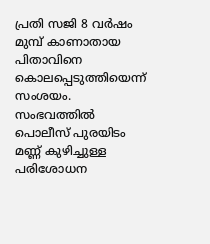പ്രതി സജി 8 വര്‍ഷം മുമ്പ് കാണാതായ പിതാവിനെ കൊലപ്പെടുത്തിയെന്ന് സംശയം. സംഭവത്തില്‍ പൊലീസ് പുരയിടം മണ്ണ് കുഴിച്ചുള്ള പരിശോധന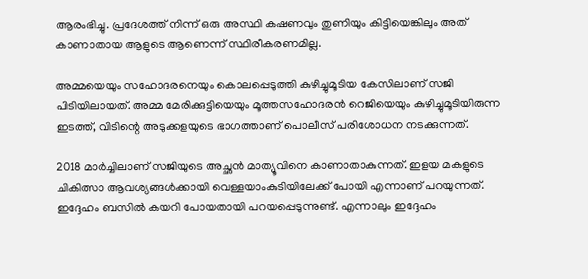ആരംഭിച്ചു. പ്രദേശത്ത് നിന്ന് ഒരു അസ്ഥി കഷണവും തുണിയും കിട്ടിയെങ്കിലും അത് കാണാതായ ആളുടെ ആണെന്ന് സ്ഥിരീകരണമില്ല.

അമ്മയെയും സഹോദരനെയും കൊലപ്പെടുത്തി കുഴിച്ചുമൂടിയ കേസിലാണ് സജി പിടിയിലായത്. അമ്മ മേരിക്കുട്ടിയെയും മൂത്തസഹോദരന്‍ റെജിയെയും കുഴിച്ചുമൂടിയിരുന്ന ഇടത്ത്, വിടിന്റെ അടുക്കളയുടെ ഭാഗത്താണ് പൊലീസ് പരിശോധന നടക്കുന്നത്.

2018 മാര്‍ച്ചിലാണ് സജിയുടെ അച്ഛന്‍ മാത്യൂവിനെ കാണാതാകുന്നത്. ഇളയ മകളുടെ ചികിത്സാ ആവശ്യങ്ങള്‍ക്കായി വെള്ളയാംകുടിയിലേക്ക് പോയി എന്നാണ് പറയുന്നത്. ഇദ്ദേഹം ബസില്‍ കയറി പോയതായി പറയപ്പെടുന്നുണ്ട്. എന്നാലും ഇദ്ദേഹം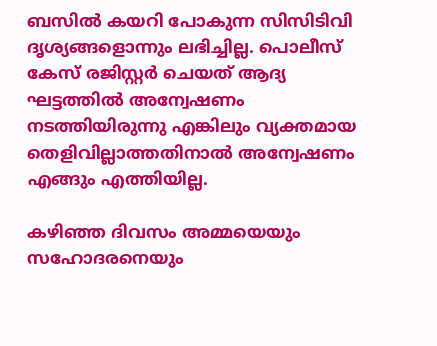ബസില്‍ കയറി പോകുന്ന സിസിടിവി ദൃശ്യങ്ങളൊന്നും ലഭിച്ചില്ല. പൊലീസ് കേസ് രജിസ്റ്റര്‍ ചെയത് ആദ്യ ഘട്ടത്തില്‍ അന്വേഷണം നടത്തിയിരുന്നു എങ്കിലും വ്യക്തമായ തെളിവില്ലാത്തതിനാല്‍ അന്വേഷണം എങ്ങും എത്തിയില്ല.

കഴിഞ്ഞ ദിവസം അമ്മയെയും സഹോദരനെയും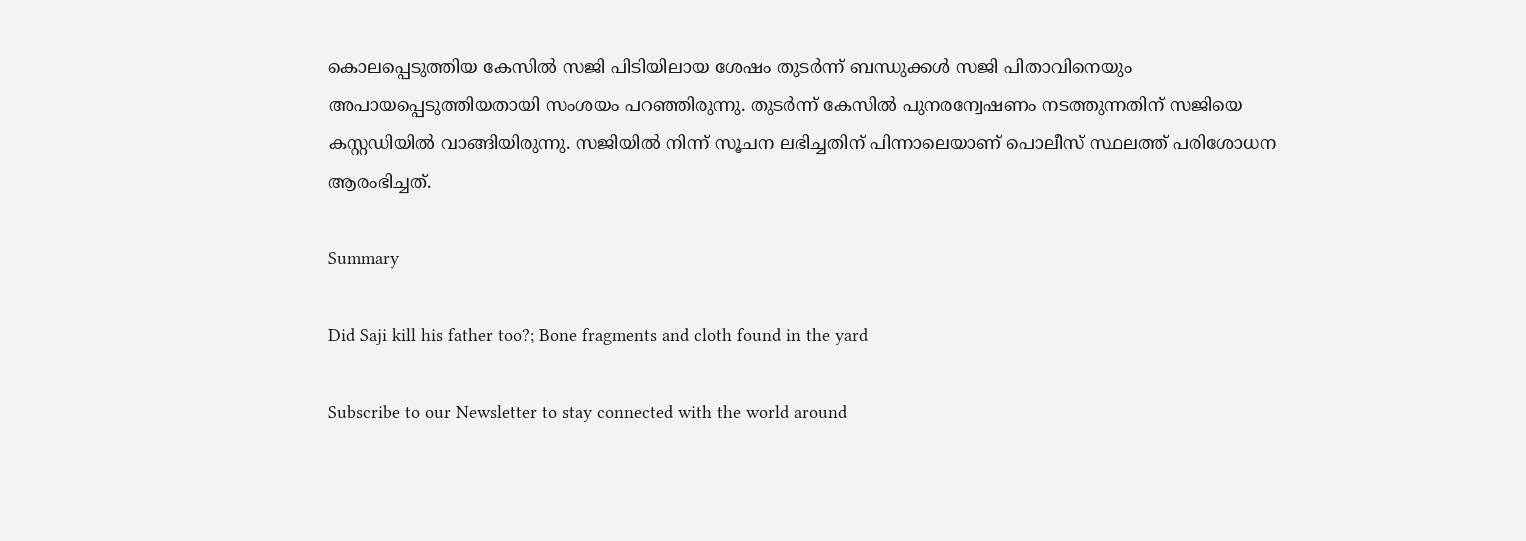കൊലപ്പെടുത്തിയ കേസില്‍ സജി പിടിയിലായ ശേഷം തുടര്‍ന്ന് ബന്ധുക്കള്‍ സജി പിതാവിനെയും അപായപ്പെടുത്തിയതായി സംശയം പറഞ്ഞിരുന്നു. തുടര്‍ന്ന് കേസില്‍ പുനരന്വേഷണം നടത്തുന്നതിന് സജിയെ കസ്റ്റഡിയില്‍ വാങ്ങിയിരുന്നു. സജിയില്‍ നിന്ന് സൂചന ലഭിച്ചതിന് പിന്നാലെയാണ് പൊലീസ് സ്ഥലത്ത് പരിശോധന ആരംഭിച്ചത്.

Summary

Did Saji kill his father too?; Bone fragments and cloth found in the yard

Subscribe to our Newsletter to stay connected with the world around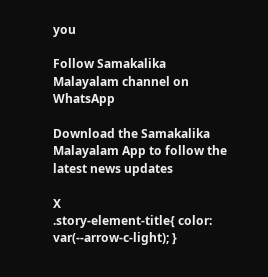you

Follow Samakalika Malayalam channel on WhatsApp

Download the Samakalika Malayalam App to follow the latest news updates

X
.story-element-title{ color: var(--arrow-c-light); }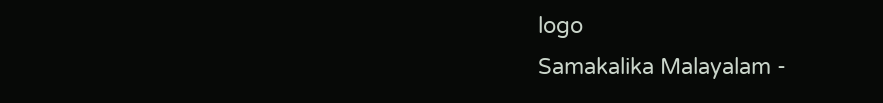logo
Samakalika Malayalam -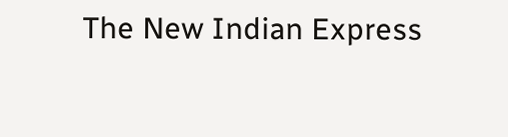The New Indian Express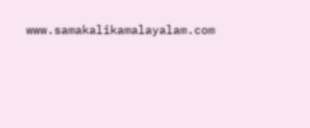www.samakalikamalayalam.com